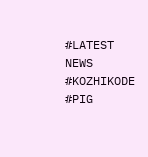#LATEST NEWS #KOZHIKODE #PIG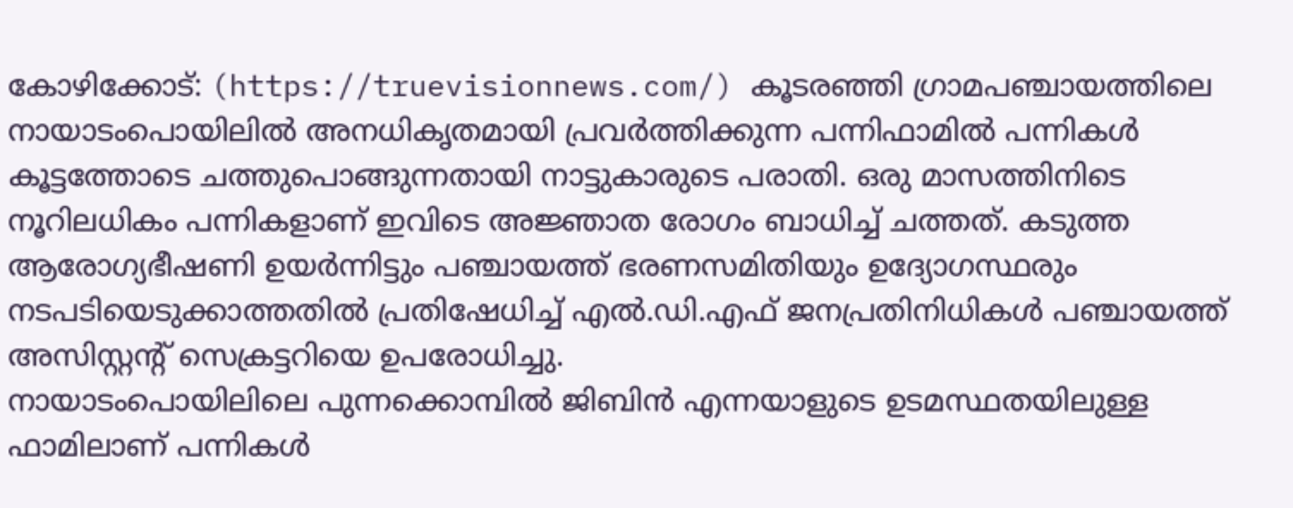കോഴിക്കോട്: (https://truevisionnews.com/) കൂടരഞ്ഞി ഗ്രാമപഞ്ചായത്തിലെ നായാടംപൊയിലിൽ അനധികൃതമായി പ്രവർത്തിക്കുന്ന പന്നിഫാമിൽ പന്നികൾ കൂട്ടത്തോടെ ചത്തുപൊങ്ങുന്നതായി നാട്ടുകാരുടെ പരാതി. ഒരു മാസത്തിനിടെ നൂറിലധികം പന്നികളാണ് ഇവിടെ അജ്ഞാത രോഗം ബാധിച്ച് ചത്തത്. കടുത്ത ആരോഗ്യഭീഷണി ഉയർന്നിട്ടും പഞ്ചായത്ത് ഭരണസമിതിയും ഉദ്യോഗസ്ഥരും നടപടിയെടുക്കാത്തതിൽ പ്രതിഷേധിച്ച് എൽ.ഡി.എഫ് ജനപ്രതിനിധികൾ പഞ്ചായത്ത് അസിസ്റ്റന്റ് സെക്രട്ടറിയെ ഉപരോധിച്ചു.
നായാടംപൊയിലിലെ പുന്നക്കൊമ്പിൽ ജിബിൻ എന്നയാളുടെ ഉടമസ്ഥതയിലുള്ള ഫാമിലാണ് പന്നികൾ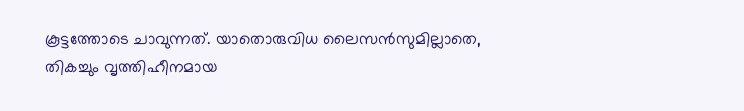കൂട്ടത്തോടെ ചാവുന്നത്. യാതൊരുവിധ ലൈസൻസുമില്ലാതെ, തികച്ചും വൃത്തിഹീനമായ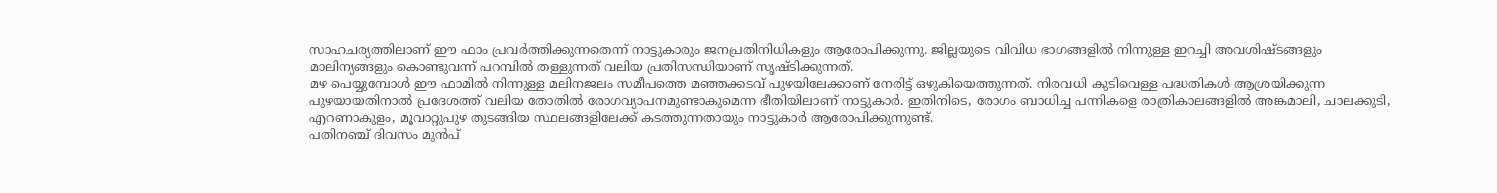സാഹചര്യത്തിലാണ് ഈ ഫാം പ്രവർത്തിക്കുന്നതെന്ന് നാട്ടുകാരും ജനപ്രതിനിധികളും ആരോപിക്കുന്നു. ജില്ലയുടെ വിവിധ ഭാഗങ്ങളിൽ നിന്നുള്ള ഇറച്ചി അവശിഷ്ടങ്ങളും മാലിന്യങ്ങളും കൊണ്ടുവന്ന് പറമ്പിൽ തള്ളുന്നത് വലിയ പ്രതിസന്ധിയാണ് സൃഷ്ടിക്കുന്നത്.
മഴ പെയ്യുമ്പോൾ ഈ ഫാമിൽ നിന്നുള്ള മലിനജലം സമീപത്തെ മഞ്ഞക്കടവ് പുഴയിലേക്കാണ് നേരിട്ട് ഒഴുകിയെത്തുന്നത്. നിരവധി കുടിവെള്ള പദ്ധതികൾ ആശ്രയിക്കുന്ന പുഴയായതിനാൽ പ്രദേശത്ത് വലിയ തോതിൽ രോഗവ്യാപനമുണ്ടാകുമെന്ന ഭീതിയിലാണ് നാട്ടുകാർ. ഇതിനിടെ, രോഗം ബാധിച്ച പന്നികളെ രാത്രികാലങ്ങളിൽ അങ്കമാലി, ചാലക്കുടി, എറണാകുളം, മൂവാറ്റുപുഴ തുടങ്ങിയ സ്ഥലങ്ങളിലേക്ക് കടത്തുന്നതായും നാട്ടുകാർ ആരോപിക്കുന്നുണ്ട്.
പതിനഞ്ച് ദിവസം മുൻപ്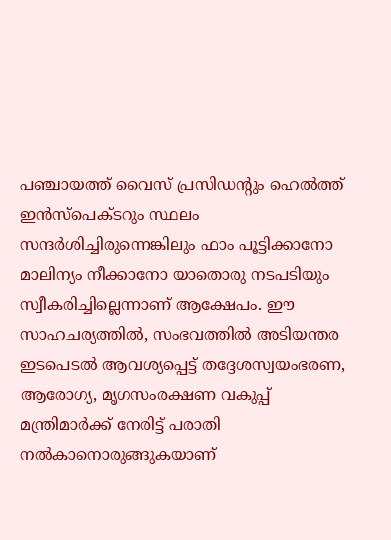പഞ്ചായത്ത് വൈസ് പ്രസിഡന്റും ഹെൽത്ത് ഇൻസ്പെക്ടറും സ്ഥലം സന്ദർശിച്ചിരുന്നെങ്കിലും ഫാം പൂട്ടിക്കാനോ മാലിന്യം നീക്കാനോ യാതൊരു നടപടിയും സ്വീകരിച്ചില്ലെന്നാണ് ആക്ഷേപം. ഈ സാഹചര്യത്തിൽ, സംഭവത്തിൽ അടിയന്തര ഇടപെടൽ ആവശ്യപ്പെട്ട് തദ്ദേശസ്വയംഭരണ, ആരോഗ്യ, മൃഗസംരക്ഷണ വകുപ്പ് മന്ത്രിമാർക്ക് നേരിട്ട് പരാതി നൽകാനൊരുങ്ങുകയാണ്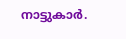നാട്ടുകാർ.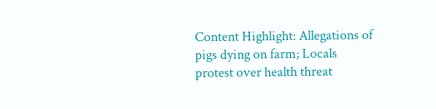Content Highlight: Allegations of pigs dying on farm; Locals protest over health threat